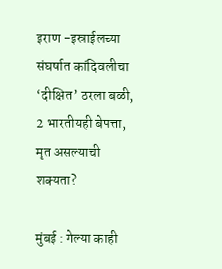इराण -इस्राईलच्या संघर्षात कांदिवलीचा ‘दीक्षित’ ठरला बळी, 2 भारतीयही बेपत्ता, मृत असल्याची शक्यता?

मुंबई : गेल्या काही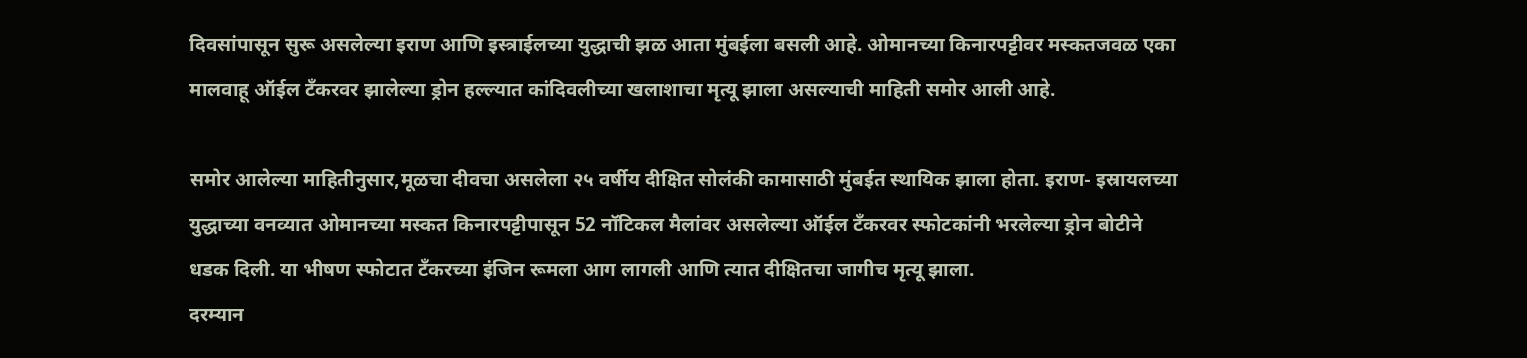दिवसांपासून सुरू असलेल्या इराण आणि इस्त्राईलच्या युद्धाची झळ आता मुंबईला बसली आहे. ओमानच्या किनारपट्टीवर मस्कतजवळ एका मालवाहू ऑईल टँकरवर झालेल्या ड्रोन हल्ल्यात कांदिवलीच्या खलाशाचा मृत्यू झाला असल्याची माहिती समोर आली आहे.

समोर आलेल्या माहितीनुसार,मूळचा दीवचा असलेला २५ वर्षीय दीक्षित सोलंकी कामासाठी मुंबईत स्थायिक झाला होता. इराण- इस्रायलच्या युद्धाच्या वनव्यात ओमानच्या मस्कत किनारपट्टीपासून 52 नॉटिकल मैलांवर असलेल्या ऑईल टँकरवर स्फोटकांनी भरलेल्या ड्रोन बोटीने धडक दिली. या भीषण स्फोटात टँकरच्या इंजिन रूमला आग लागली आणि त्यात दीक्षितचा जागीच मृत्यू झाला.
दरम्यान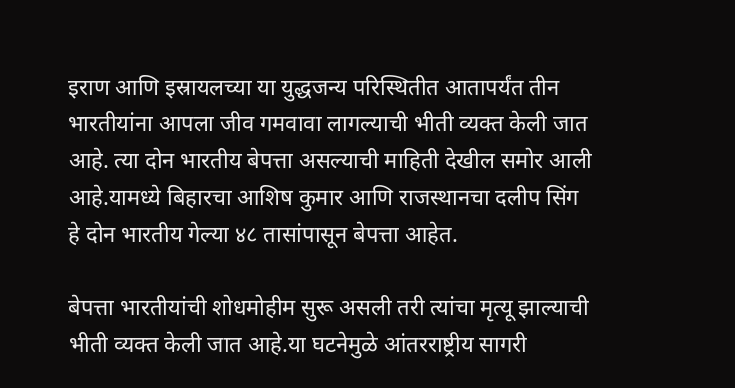इराण आणि इस्रायलच्या या युद्धजन्य परिस्थितीत आतापर्यंत तीन भारतीयांना आपला जीव गमवावा लागल्याची भीती व्यक्त केली जात आहे. त्या दोन भारतीय बेपत्ता असल्याची माहिती देखील समोर आली आहे.यामध्ये बिहारचा आशिष कुमार आणि राजस्थानचा दलीप सिंग हे दोन भारतीय गेल्या ४८ तासांपासून बेपत्ता आहेत.

बेपत्ता भारतीयांची शोधमोहीम सुरू असली तरी त्यांचा मृत्यू झाल्याची भीती व्यक्त केली जात आहे.या घटनेमुळे आंतरराष्ट्रीय सागरी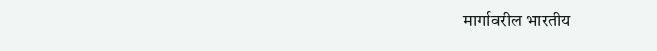मार्गावरील भारतीय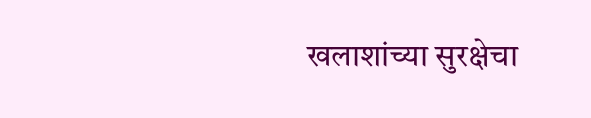खलाशांच्या सुरक्षेचा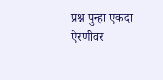प्रश्न पुन्हा एकदा ऐरणीवर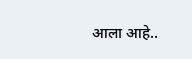आला आहे..